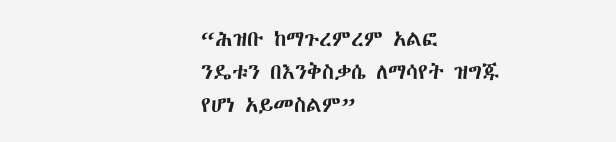“ሕዝቡ ከማጉረምረም አልፎ ንዴቱን በእንቅስቃሴ ለማሳየት ዝግጁ የሆነ አይመስልም”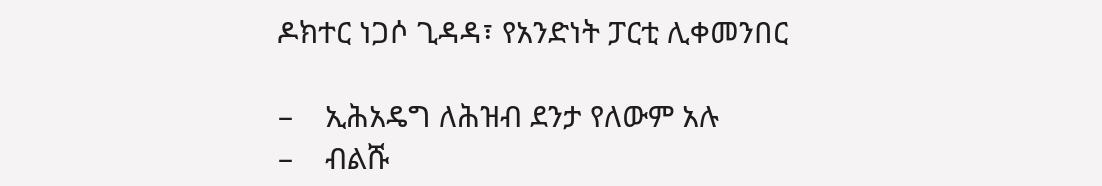ዶክተር ነጋሶ ጊዳዳ፣ የአንድነት ፓርቲ ሊቀመንበር

–    ኢሕአዴግ ለሕዝብ ደንታ የለውም አሉ
–    ብልሹ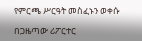የምርጫ ሥርዓት መስፈኑን ወቀሱ

በጋዜጣው ሪፖርተር